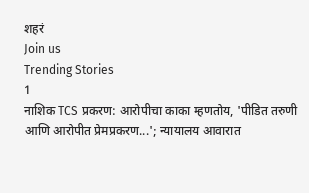शहरं
Join us
Trending Stories
1
नाशिक TCS प्रकरण: आरोपीचा काका म्हणतोय, 'पीडित तरुणी आणि आरोपीत प्रेमप्रकरण...'; न्यायालय आवारात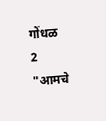गोंधळ
2
"आमचे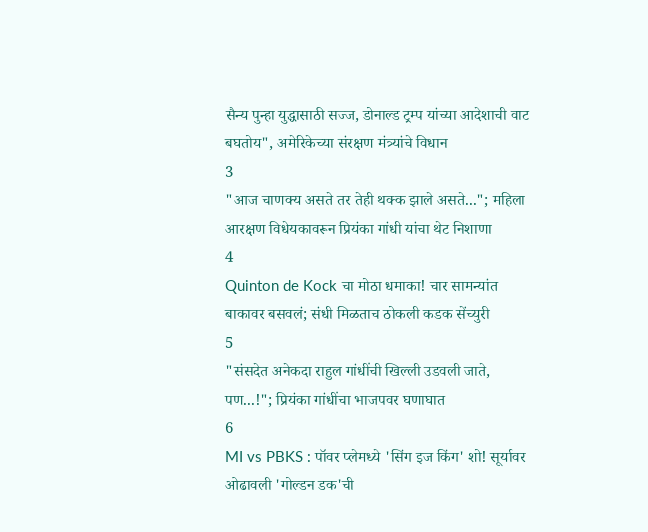सैन्य पुन्हा युद्धासाठी सज्ज, डोनाल्ड ट्रम्प यांच्या आदेशाची वाट बघतोय", अमेरिकेच्या संरक्षण मंत्र्यांचे विधान
3
"आज चाणक्य असते तर तेही थक्क झाले असते..."; महिला आरक्षण विधेयकावरून प्रियंका गांधी यांचा थेट निशाणा
4
Quinton de Kock चा मोठा धमाका! चार सामन्यांत बाकावर बसवलं; संधी मिळताच ठोकली कडक सेंच्युरी
5
"संसदेत अनेकदा राहुल गांधींची खिल्ली उडवली जाते, पण...!"; प्रियंका गांधींचा भाजपवर घणाघात
6
MI vs PBKS : पॉवर प्लेमध्ये 'सिंग इज किंग' शो! सूर्यावर ओढावली 'गोल्डन डक'ची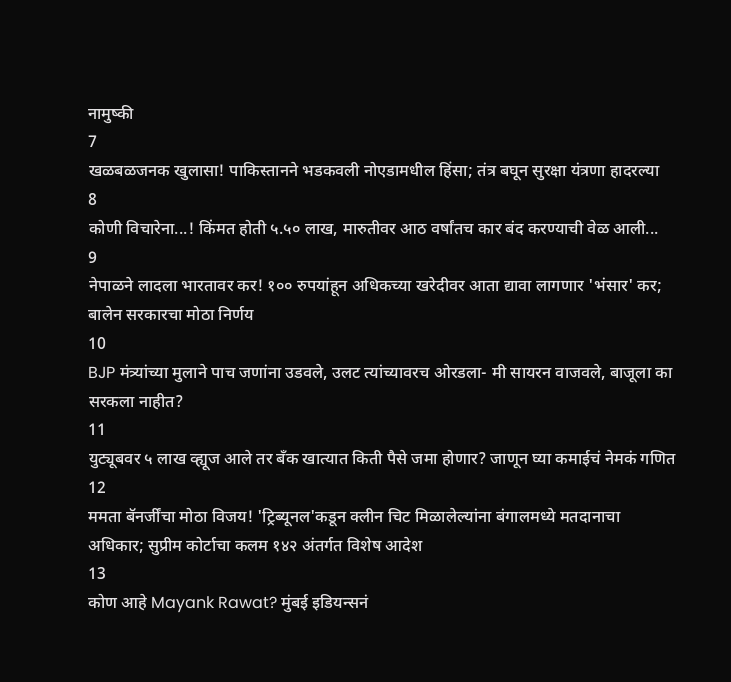नामुष्की
7
खळबळजनक खुलासा! पाकिस्तानने भडकवली नोएडामधील हिंसा; तंत्र बघून सुरक्षा यंत्रणा हादरल्या
8
कोणी विचारेना...! किंमत होती ५.५० लाख, मारुतीवर आठ वर्षांतच कार बंद करण्याची वेळ आली...
9
नेपाळने लादला भारतावर कर! १०० रुपयांहून अधिकच्या खरेदीवर आता द्यावा लागणार 'भंसार' कर; बालेन सरकारचा मोठा निर्णय
10
BJP मंत्र्यांच्या मुलाने पाच जणांना उडवले, उलट त्यांच्यावरच ओरडला- मी सायरन वाजवले, बाजूला का सरकला नाहीत?
11
युट्यूबवर ५ लाख व्ह्यूज आले तर बँक खात्यात किती पैसे जमा होणार? जाणून घ्या कमाईचं नेमकं गणित
12
ममता बॅनर्जींचा मोठा विजय! 'ट्रिब्यूनल'कडून क्लीन चिट मिळालेल्यांना बंगालमध्ये मतदानाचा अधिकार; सुप्रीम कोर्टाचा कलम १४२ अंतर्गत विशेष आदेश
13
कोण आहे Mayank Rawat? मुंबई इडियन्सनं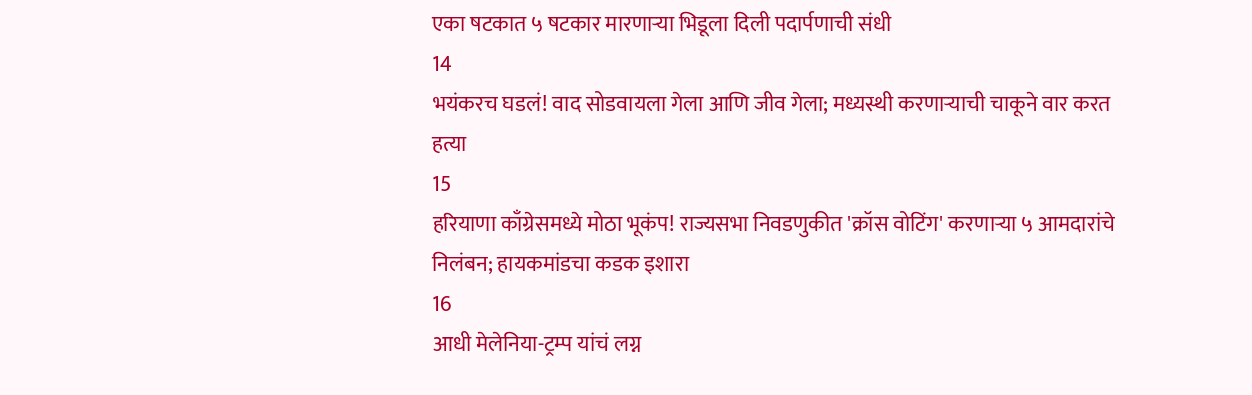एका षटकात ५ षटकार मारणाऱ्या भिडूला दिली पदार्पणाची संधी
14
भयंकरच घडलं! वाद सोडवायला गेला आणि जीव गेला; मध्यस्थी करणाऱ्याची चाकूने वार करत हत्या
15
हरियाणा काँग्रेसमध्ये मोठा भूकंप! राज्यसभा निवडणुकीत 'क्रॉस वोटिंग' करणाऱ्या ५ आमदारांचे निलंबन; हायकमांडचा कडक इशारा
16
आधी मेलेनिया-ट्रम्प यांचं लग्न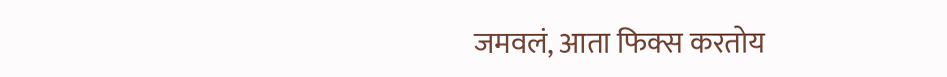जमवलं, आता फिक्स करतोय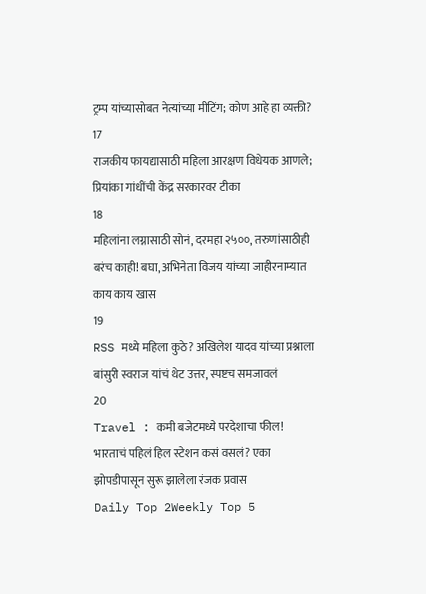ट्रम्प यांच्यासोबत नेत्यांच्या मीटिंग; कोण आहे हा व्यक्ती?
17
राजकीय फायद्यासाठी महिला आरक्षण विधेयक आणले; प्रियांका गांधींची केंद्र सरकारवर टीका
18
महिलांना लग्नासाठी सोनं, दरमहा २५००, तरुणांसाठीही बरंच काही! बघा, अभिनेता विजय यांच्या जाहीरनाम्यात काय काय खास
19
RSS मध्ये महिला कुठे? अखिलेश यादव यांच्या प्रश्नाला बांसुरी स्वराज यांचं थेट उत्तर, स्पष्टच समजावलं
20
Travel : कमी बजेटमध्ये परदेशाचा फील! भारताचं पहिलं हिल स्टेशन कसं वसलं? एका झोपडीपासून सुरू झालेला रंजक प्रवास
Daily Top 2Weekly Top 5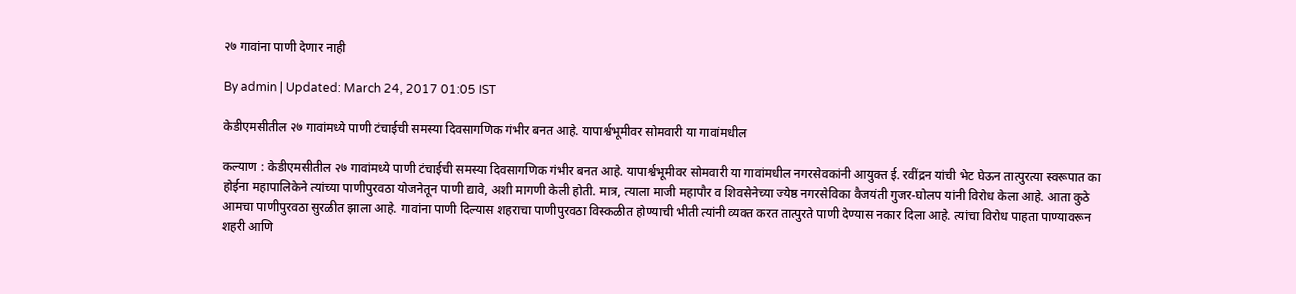२७ गावांना पाणी देणार नाही

By admin | Updated: March 24, 2017 01:05 IST

केडीएमसीतील २७ गावांमध्ये पाणी टंचाईची समस्या दिवसागणिक गंभीर बनत आहे. यापार्श्वभूमीवर सोमवारी या गावांमधील

कल्याण : केडीएमसीतील २७ गावांमध्ये पाणी टंचाईची समस्या दिवसागणिक गंभीर बनत आहे. यापार्श्वभूमीवर सोमवारी या गावांमधील नगरसेवकांनी आयुक्त ई. रवींद्रन यांची भेट घेऊन तात्पुरत्या स्वरूपात का होईना महापालिकेने त्यांच्या पाणीपुरवठा योजनेतून पाणी द्यावे, अशी मागणी केली होती. मात्र, त्याला माजी महापौर व शिवसेनेच्या ज्येष्ठ नगरसेविका वैजयंती गुजर-घोलप यांनी विरोध केला आहे. आता कुठे आमचा पाणीपुरवठा सुरळीत झाला आहे. गावांना पाणी दिल्यास शहराचा पाणीपुरवठा विस्कळीत होण्याची भीती त्यांनी व्यक्त करत तात्पुरते पाणी देण्यास नकार दिला आहे. त्यांचा विरोध पाहता पाण्यावरून शहरी आणि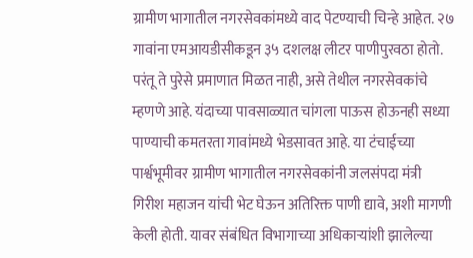ग्रामीण भागातील नगरसेवकांमध्ये वाद पेटण्याची चिन्हे आहेत. २७ गावांना एमआयडीसीकडून ३५ दशलक्ष लीटर पाणीपुरवठा होतो. परंतू ते पुरेसे प्रमाणात मिळत नाही, असे तेथील नगरसेवकांचे म्हणणे आहे. यंदाच्या पावसाळ्यात चांगला पाऊस होऊनही सध्या पाण्याची कमतरता गावांमध्ये भेडसावत आहे. या टंचाईच्या पार्श्वभूमीवर ग्रामीण भागातील नगरसेवकांनी जलसंपदा मंत्री गिरीश महाजन यांची भेट घेऊन अतिरिक्त पाणी द्यावे, अशी मागणी केली होती. यावर संबंधित विभागाच्या अधिकाऱ्यांशी झालेल्या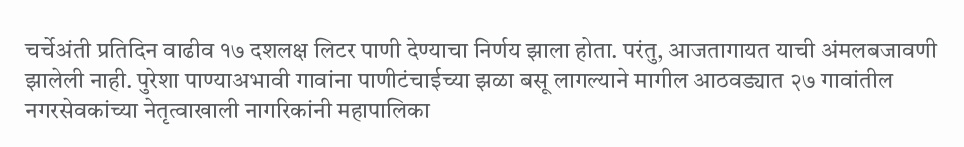चर्चेअंती प्रतिदिन वाढीव १७ दशलक्ष लिटर पाणी देण्याचा निर्णय झाला होता. परंतु, आजतागायत याची अंमलबजावणी झालेली नाही. पुरेशा पाण्याअभावी गावांना पाणीटंचाईच्या झळा बसू लागल्याने मागील आठवड्यात २७ गावांतील नगरसेवकांच्या नेतृत्वाखाली नागरिकांनी महापालिका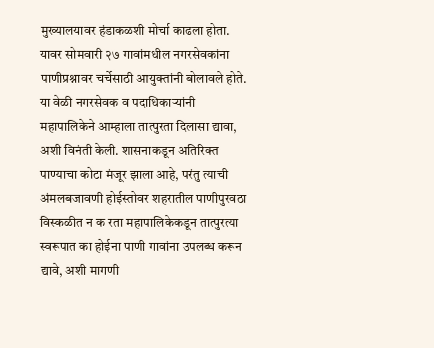मुख्यालयावर हंडाकळशी मोर्चा काढला होता. यावर सोमवारी २७ गावांमधील नगरसेवकांना पाणीप्रश्नावर चर्चेसाठी आयुक्तांनी बोलावले होते. या वेळी नगरसेवक व पदाधिकाऱ्यांनी महापालिकेने आम्हाला तात्पुरता दिलासा द्यावा, अशी विनंती केली. शासनाकडून अतिरिक्त पाण्याचा कोटा मंजूर झाला आहे, परंतु त्याची अंमलबजावणी होईस्तोवर शहरातील पाणीपुरवठा विस्कळीत न क रता महापालिकेकडून तात्पुरत्या स्वरूपात का होईना पाणी गावांना उपलब्ध करून द्यावे, अशी मागणी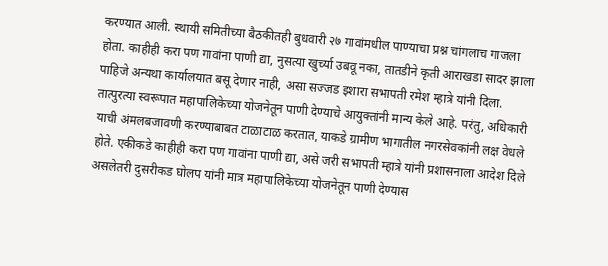करण्यात आली. स्थायी समितीच्या बैठकीतही बुधवारी २७ गावांमधील पाण्याचा प्रश्न चांगलाच गाजला होता. काहीही करा पण गावांना पाणी द्या, नुसत्या खुर्च्या उबवू नका, तातडीने कृती आराखडा सादर झाला पाहिजे अन्यथा कार्यालयात बसू देणार नाही, असा सज्जड इशारा सभापती रमेश म्हात्रे यांनी दिला. तात्पुरत्या स्वरूपात महापालिकेच्या योजनेतून पाणी देण्याचे आयुक्तांनी मान्य केले आहे. परंतु, अधिकारी याची अंमलबजावणी करण्याबाबत टाळाटाळ करतात, याकडे ग्रामीण भागातील नगरसेवकांनी लक्ष वेधले होते. एकीकडे काहीही करा पण गावांना पाणी द्या, असे जरी सभापती म्हात्रे यांनी प्रशासनाला आदेश दिले असलेतरी दुसरीकड घोलप यांनी मात्र महापालिकेच्या योजनेतून पाणी देण्यास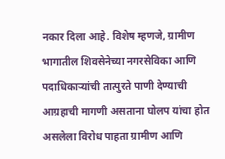नकार दिला आहे. विशेष म्हणजे, ग्रामीण भागातील शिवसेनेच्या नगरसेविका आणि पदाधिकाऱ्यांची तात्पुरते पाणी देण्याची आग्रहाची मागणी असताना घोलप यांचा होत असलेला विरोध पाहता ग्रामीण आणि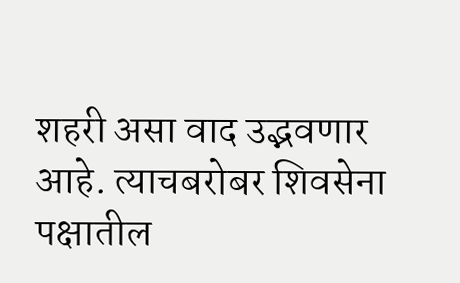शहरी असा वाद उद्भवणार आहे. त्याचबरोबर शिवसेना पक्षातील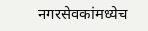नगरसेवकांमध्येच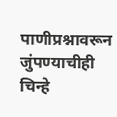पाणीप्रश्नावरून जुंपण्याचीही चिन्हे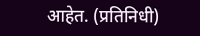आहेत. (प्रतिनिधी)